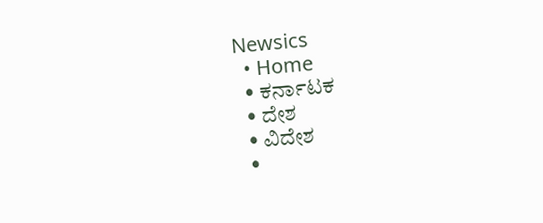Newsics
  • Home
  • ಕರ್ನಾಟಕ
  • ದೇಶ
  • ವಿದೇಶ
  •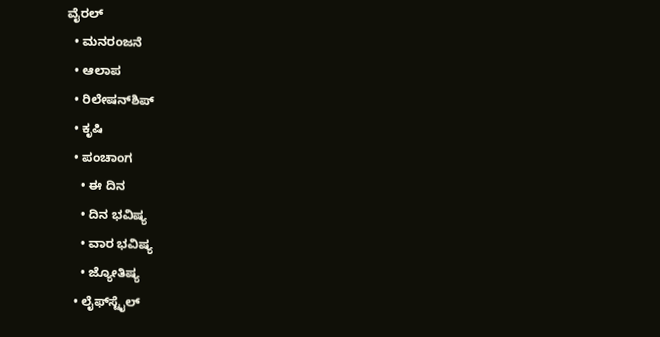ವೈರಲ್
  • ಮನರಂಜನೆ
  • ಆಲಾಪ
  • ರಿಲೇಷನ್‌ಶಿಪ್
  • ಕೃಷಿ
  • ಪಂಚಾಂಗ
    • ಈ ದಿನ
    • ದಿನ ಭವಿಷ್ಯ
    • ವಾರ ಭವಿಷ್ಯ
    • ಜ್ಯೋತಿಷ್ಯ
  • ಲೈಫ್‌ಸ್ಟೈಲ್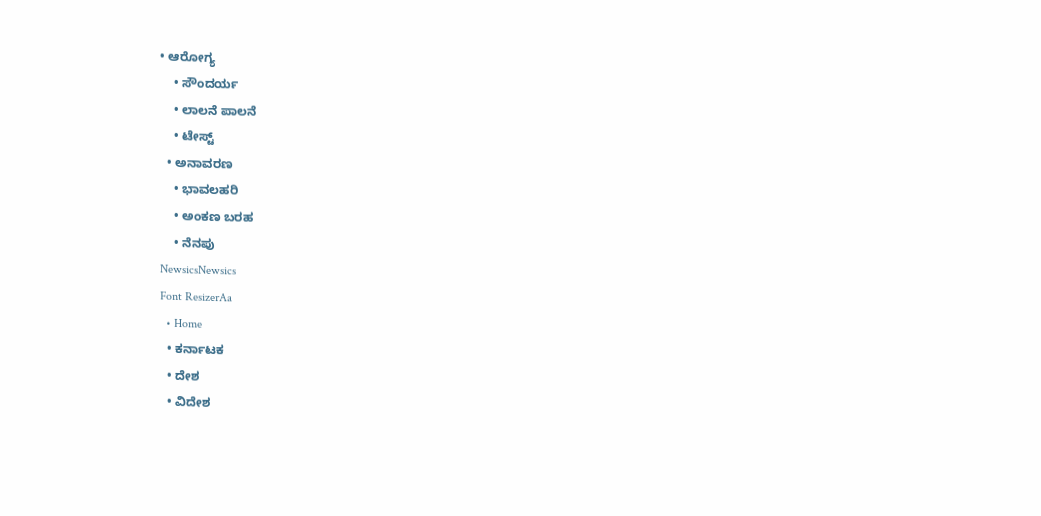• ಆರೋಗ್ಯ
    • ಸೌಂದರ್ಯ
    • ಲಾಲನೆ ಪಾಲನೆ
    • ಟೇಸ್ಟ್
  • ಅನಾವರಣ
    • ಭಾವಲಹರಿ
    • ಅಂಕಣ ಬರಹ
    • ನೆನಪು
NewsicsNewsics
Font ResizerAa
  • Home
  • ಕರ್ನಾಟಕ
  • ದೇಶ
  • ವಿದೇಶ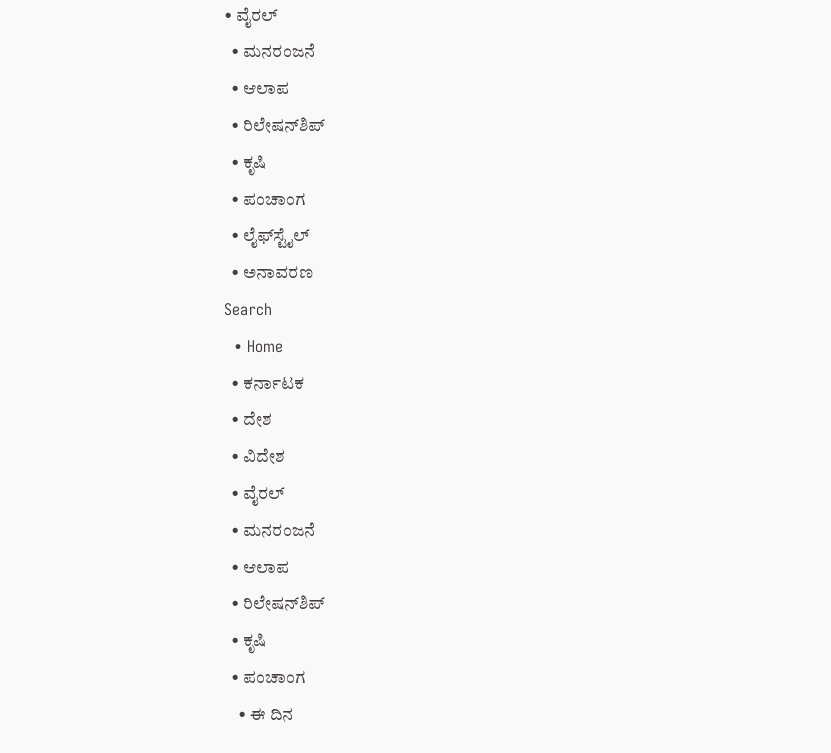• ವೈರಲ್
  • ಮನರಂಜನೆ
  • ಆಲಾಪ
  • ರಿಲೇಷನ್‌ಶಿಪ್
  • ಕೃಷಿ
  • ಪಂಚಾಂಗ
  • ಲೈಫ್‌ಸ್ಟೈಲ್
  • ಅನಾವರಣ
Search
  • Home
  • ಕರ್ನಾಟಕ
  • ದೇಶ
  • ವಿದೇಶ
  • ವೈರಲ್
  • ಮನರಂಜನೆ
  • ಆಲಾಪ
  • ರಿಲೇಷನ್‌ಶಿಪ್
  • ಕೃಷಿ
  • ಪಂಚಾಂಗ
    • ಈ ದಿನ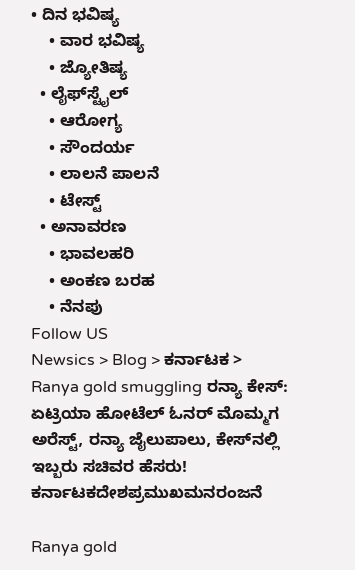• ದಿನ ಭವಿಷ್ಯ
    • ವಾರ ಭವಿಷ್ಯ
    • ಜ್ಯೋತಿಷ್ಯ
  • ಲೈಫ್‌ಸ್ಟೈಲ್
    • ಆರೋಗ್ಯ
    • ಸೌಂದರ್ಯ
    • ಲಾಲನೆ ಪಾಲನೆ
    • ಟೇಸ್ಟ್
  • ಅನಾವರಣ
    • ಭಾವಲಹರಿ
    • ಅಂಕಣ ಬರಹ
    • ನೆನಪು
Follow US
Newsics > Blog > ಕರ್ನಾಟಕ > Ranya gold smuggling ರನ್ಯಾ ಕೇಸ್: ಏಟ್ರಿಯಾ ಹೋಟೆಲ್ ಓನರ್ ಮೊಮ್ಮಗ ಅರೆಸ್ಟ್, ರನ್ಯಾ ಜೈಲುಪಾಲು, ಕೇಸ್‌ನಲ್ಲಿ ಇಬ್ಬರು ಸಚಿವರ ಹೆಸರು!
ಕರ್ನಾಟಕದೇಶಪ್ರಮುಖಮನರಂಜನೆ

Ranya gold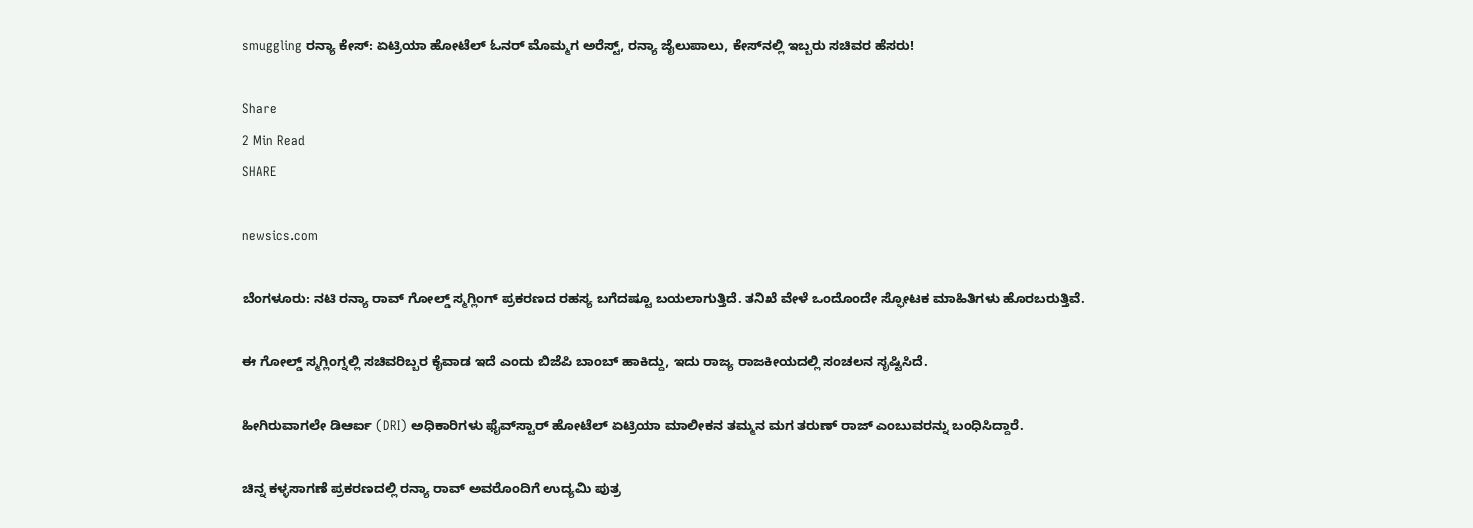smuggling ರನ್ಯಾ ಕೇಸ್: ಏಟ್ರಿಯಾ ಹೋಟೆಲ್ ಓನರ್ ಮೊಮ್ಮಗ ಅರೆಸ್ಟ್, ರನ್ಯಾ ಜೈಲುಪಾಲು, ಕೇಸ್‌ನಲ್ಲಿ ಇಬ್ಬರು ಸಚಿವರ ಹೆಸರು!

Share
2 Min Read
SHARE

newsics.com

ಬೆಂಗಳೂರು: ನಟಿ ರನ್ಯಾ ರಾವ್ ಗೋಲ್ಡ್ ಸ್ಮಗ್ಲಿಂಗ್ ಪ್ರಕರಣದ ರಹಸ್ಯ ಬಗೆದಷ್ಟೂ ಬಯಲಾಗುತ್ತಿದೆ. ತನಿಖೆ ವೇಳೆ ಒಂದೊಂದೇ ಸ್ಫೋಟಕ ಮಾಹಿತಿಗಳು ಹೊರಬರುತ್ತಿವೆ.

ಈ ಗೋಲ್ಡ್ ಸ್ಮಗ್ಲಿಂಗ್ನಲ್ಲಿ ಸಚಿವರಿಬ್ಬರ ಕೈವಾಡ ಇದೆ ಎಂದು ಬಿಜೆಪಿ ಬಾಂಬ್ ಹಾಕಿದ್ದು, ಇದು ರಾಜ್ಯ ರಾಜಕೀಯದಲ್ಲಿ ಸಂಚಲನ ಸೃಷ್ಟಿಸಿದೆ.

ಹೀಗಿರುವಾಗಲೇ ಡಿಆರ್ಐ (DRI) ಅಧಿಕಾರಿಗಳು ಫೈವ್‌ಸ್ಟಾರ್ ಹೋಟೆಲ್ ಏಟ್ರಿಯಾ ಮಾಲೀಕನ ತಮ್ಮನ ಮಗ ತರುಣ್ ರಾಜ್ ಎಂಬುವರನ್ನು ಬಂಧಿಸಿದ್ದಾರೆ.

ಚಿನ್ನ ಕಳ್ಳಸಾಗಣೆ ಪ್ರಕರಣದಲ್ಲಿ ರನ್ಯಾ ರಾವ್ ಅವರೊಂದಿಗೆ ಉದ್ಯಮಿ ಪುತ್ರ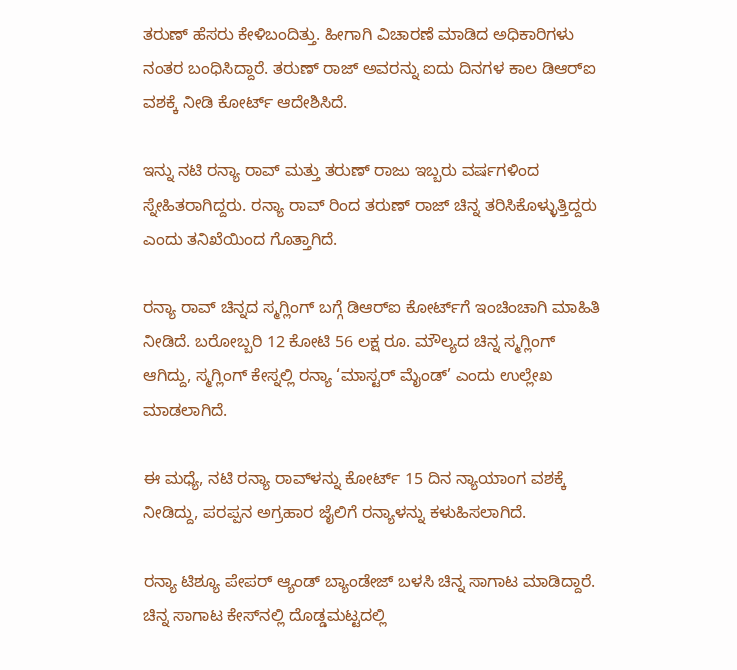ತರುಣ್ ಹೆಸರು ಕೇಳಿಬಂದಿತ್ತು. ಹೀಗಾಗಿ ವಿಚಾರಣೆ ಮಾಡಿದ ಅಧಿಕಾರಿಗಳು ನಂತರ ಬಂಧಿಸಿದ್ದಾರೆ. ತರುಣ್ ರಾಜ್ ಅವರನ್ನು ಐದು ದಿನಗಳ‌ ಕಾಲ ಡಿಆರ್‌ಐ ವಶಕ್ಕೆ ನೀಡಿ‌ ಕೋರ್ಟ್ ಆದೇಶಿಸಿದೆ.

ಇನ್ನು ನಟಿ ರನ್ಯಾ ರಾವ್ ಮತ್ತು ತರುಣ್ ರಾಜು ಇಬ್ಬರು ವರ್ಷಗಳಿಂದ ಸ್ನೇಹಿತರಾಗಿದ್ದರು. ರನ್ಯಾ ರಾವ್ ರಿಂದ ತರುಣ್ ರಾಜ್ ಚಿನ್ನ ತರಿಸಿಕೊಳ್ಳುತ್ತಿದ್ದರು ಎಂದು ತನಿಖೆಯಿಂದ ಗೊತ್ತಾಗಿದೆ.

ರನ್ಯಾ ರಾವ್ ಚಿನ್ನದ ಸ್ಮಗ್ಲಿಂಗ್ ಬಗ್ಗೆ ಡಿಆರ್‌ಐ ಕೋರ್ಟ್‌ಗೆ ಇಂಚಿಂಚಾಗಿ ಮಾಹಿತಿ ನೀಡಿದೆ. ಬರೋಬ್ಬರಿ 12 ಕೋಟಿ 56 ಲಕ್ಷ ರೂ. ಮೌಲ್ಯದ ಚಿನ್ನ ಸ್ಮಗ್ಲಿಂಗ್ ಆಗಿದ್ದು, ಸ್ಮಗ್ಲಿಂಗ್ ಕೇಸ್ನಲ್ಲಿ ರನ್ಯಾ ‘ಮಾಸ್ಟರ್ ಮೈಂಡ್’ ಎಂದು ಉಲ್ಲೇಖ ಮಾಡಲಾಗಿದೆ.

ಈ‌ ಮಧ್ಯೆ, ನಟಿ ರನ್ಯಾ ರಾವ್‌ಳನ್ನು ಕೋರ್ಟ್ 15 ದಿನ ನ್ಯಾಯಾಂಗ ವಶಕ್ಕೆ ನೀಡಿದ್ದು, ಪರಪ್ಪನ ಅಗ್ರಹಾರ ಜೈಲಿಗೆ ರನ್ಯಾಳನ್ನು ಕಳುಹಿಸಲಾಗಿದೆ‌.

ರನ್ಯಾ ಟಿಶ್ಯೂ ಪೇಪರ್ ಆ್ಯಂಡ್ ಬ್ಯಾಂಡೇಜ್ ಬಳಸಿ ಚಿನ್ನ ಸಾಗಾಟ ಮಾಡಿದ್ದಾರೆ. ಚಿನ್ನ ಸಾಗಾಟ ಕೇಸ್‌ನಲ್ಲಿ ದೊಡ್ಡಮಟ್ಟದಲ್ಲಿ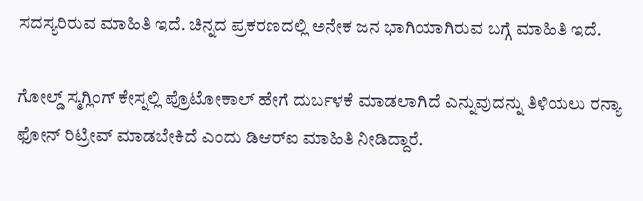ಸದಸ್ಯರಿರುವ ಮಾಹಿತಿ ಇದೆ. ಚಿನ್ನದ ಪ್ರಕರಣದಲ್ಲಿ ಅನೇಕ ಜನ ಭಾಗಿಯಾಗಿರುವ ಬಗ್ಗೆ ಮಾಹಿತಿ ಇದೆ.

ಗೋಲ್ಡ್ ಸ್ಮಗ್ಲಿಂಗ್ ಕೇಸ್ನಲ್ಲಿ ಪ್ರೊಟೋಕಾಲ್ ಹೇಗೆ ದುರ್ಬಳಕೆ ಮಾಡಲಾಗಿದೆ ಎನ್ನುವುದನ್ನು ತಿಳಿಯಲು ರನ್ಯಾ ಫೋನ್ ರಿಟ್ರೀವ್ ಮಾಡಬೇಕಿದೆ ಎಂದು ಡಿಆರ್‌ಐ ಮಾಹಿತಿ ನೀಡಿದ್ದಾರೆ.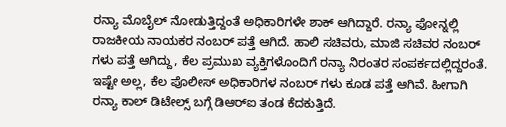ರನ್ಯಾ ಮೊಬೈಲ್ ನೋಡುತ್ತಿದ್ದಂತೆ ಅಧಿಕಾರಿಗಳೇ ಶಾಕ್ ಆಗಿದ್ದಾರೆ. ರನ್ಯಾ ಫೋನ್ನಲ್ಲಿ ರಾಜಕೀಯ ನಾಯಕರ ನಂಬರ್ ಪತ್ತೆ ಆಗಿದೆ. ಹಾಲಿ ಸಚಿವರು, ಮಾಜಿ ಸಚಿವರ ನಂಬರ್ ಗಳು ಪತ್ತೆ ಆಗಿದ್ದು, ಕೆಲ ಪ್ರಮುಖ ವ್ಯಕ್ತಿಗಳೊಂದಿಗೆ ರನ್ಯಾ ನಿರಂತರ ಸಂಪರ್ಕದಲ್ಲಿದ್ದರಂತೆ. ಇಷ್ಟೇ ಅಲ್ಲ, ಕೆಲ ಪೊಲೀಸ್ ಅಧಿಕಾರಿಗಳ ನಂಬರ್ ಗಳು ಕೂಡ ಪತ್ತೆ ಆಗಿವೆ. ಹೀಗಾಗಿ ರನ್ಯಾ ಕಾಲ್ ಡಿಟೇಲ್ಸ್ ಬಗ್ಗೆ ಡಿಆರ್‌ಐ ತಂಡ ಕೆದಕುತ್ತಿದೆ.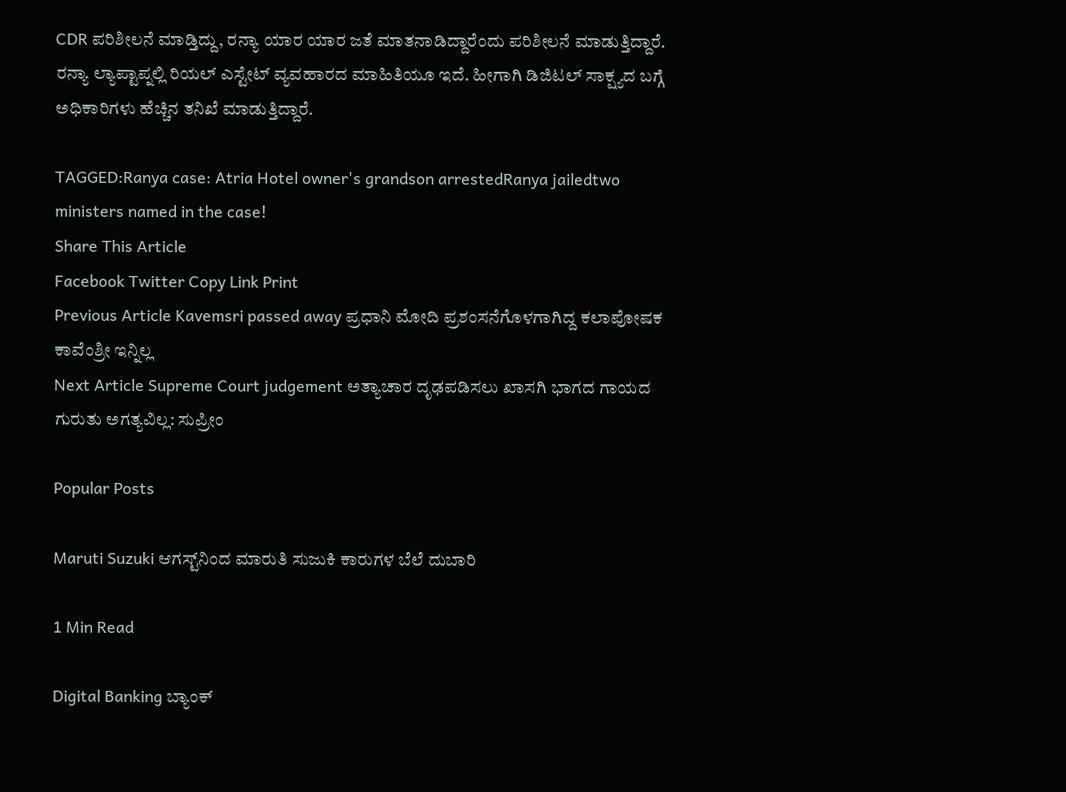CDR ಪರಿಶೀಲನೆ ಮಾಡ್ತಿದ್ದು, ರನ್ಯಾ ಯಾರ ಯಾರ ಜತೆ ಮಾತನಾಡಿದ್ದಾರೆಂದು ಪರಿಶೀಲನೆ ಮಾಡುತ್ತಿದ್ದಾರೆ. ರನ್ಯಾ ಲ್ಯಾಪ್ಟಾಪ್ನಲ್ಲಿ ರಿಯಲ್ ಎಸ್ಟೇಟ್ ವ್ಯವಹಾರದ ಮಾಹಿತಿಯೂ ಇದೆ. ಹೀಗಾಗಿ ಡಿಜಿಟಲ್ ಸಾಕ್ಷ್ಯದ ಬಗ್ಗೆ ಅಧಿಕಾರಿಗಳು ಹೆಚ್ಚಿನ ತನಿಖೆ ಮಾಡುತ್ತಿದ್ದಾರೆ.

TAGGED:Ranya case: Atria Hotel owner's grandson arrestedRanya jailedtwo ministers named in the case!
Share This Article
Facebook Twitter Copy Link Print
Previous Article Kavemsri passed away ಪ್ರಧಾನಿ ಮೋದಿ‌ ಪ್ರಶಂಸನೆಗೊಳಗಾಗಿದ್ದ ಕಲಾಪೋಷಕ ಕಾವೆಂಶ್ರೀ ಇನ್ನಿಲ್ಲ
Next Article Supreme Court judgement ಅತ್ಯಾಚಾರ ದೃಢಪಡಿಸಲು ಖಾಸಗಿ ಭಾಗದ ಗಾಯದ ಗುರುತು ಅಗತ್ಯವಿಲ್ಲ: ಸುಪ್ರೀಂ

Popular Posts

Maruti Suzuki ಆಗಸ್ಟ್‌ನಿಂದ ಮಾರುತಿ ಸುಜುಕಿ ಕಾರುಗಳ ಬೆಲೆ ದುಬಾರಿ

1 Min Read

Digital Banking ಬ್ಯಾಂಕ್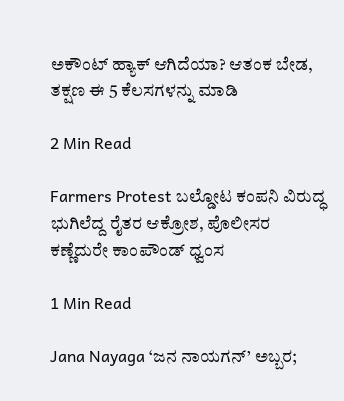ಅಕೌಂಟ್ ಹ್ಯಾಕ್ ಆಗಿದೆಯಾ? ಆತಂಕ ಬೇಡ, ತಕ್ಷಣ ಈ 5 ಕೆಲಸಗಳನ್ನು ಮಾಡಿ

2 Min Read

Farmers Protest ಬಲ್ಡೋಟ ಕಂಪನಿ ವಿರುದ್ಧ ಭುಗಿಲೆದ್ದ ರೈತರ ಆಕ್ರೋಶ, ಪೊಲೀಸರ ಕಣ್ಣೆದುರೇ ಕಾಂಪೌಂಡ್ ಧ್ವಂಸ

1 Min Read

Jana Nayaga ‘ಜನ ನಾಯಗನ್’ ಅಬ್ಬರ;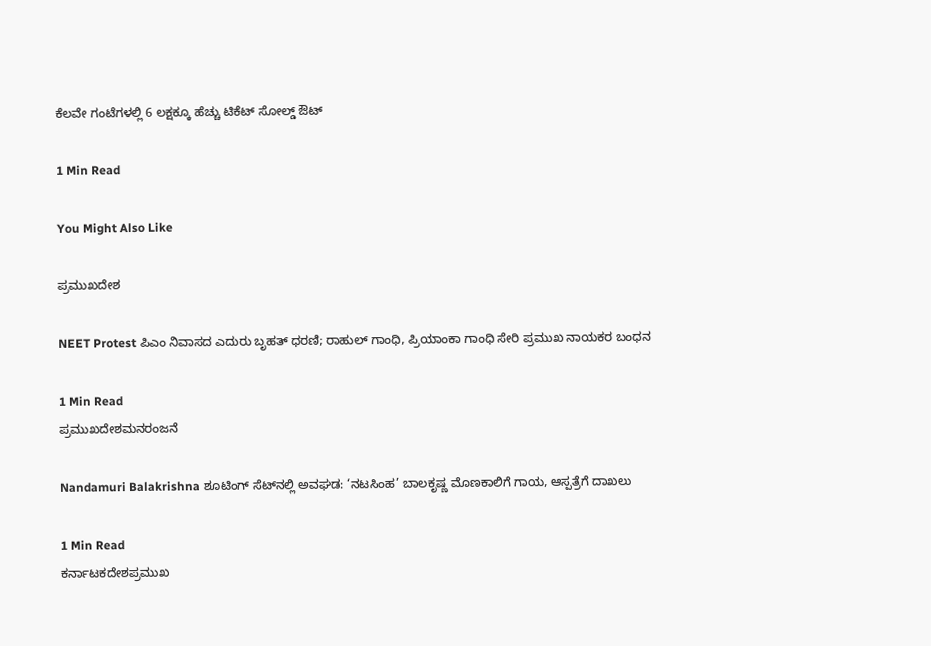ಕೆಲವೇ ಗಂಟೆಗಳಲ್ಲಿ 6 ಲಕ್ಷಕ್ಕೂ ಹೆಚ್ಚು ಟಿಕೆಟ್ ಸೋಲ್ಡ್ ಔಟ್

1 Min Read

You Might Also Like

ಪ್ರಮುಖದೇಶ

NEET Protest ಪಿಎಂ ನಿವಾಸದ ಎದುರು ಬೃಹತ್ ಧರಣಿ; ರಾಹುಲ್ ಗಾಂಧಿ, ಪ್ರಿಯಾಂಕಾ ಗಾಂಧಿ ಸೇರಿ ಪ್ರಮುಖ ನಾಯಕರ ಬಂಧನ

1 Min Read
ಪ್ರಮುಖದೇಶಮನರಂಜನೆ

Nandamuri Balakrishna ಶೂಟಿಂಗ್ ಸೆಟ್‌ನಲ್ಲಿ ಅವಘಡ: ‘ನಟಸಿಂಹ’ ಬಾಲಕೃಷ್ಣ ಮೊಣಕಾಲಿಗೆ ಗಾಯ, ಆಸ್ಪತ್ರೆಗೆ ದಾಖಲು

1 Min Read
ಕರ್ನಾಟಕದೇಶಪ್ರಮುಖ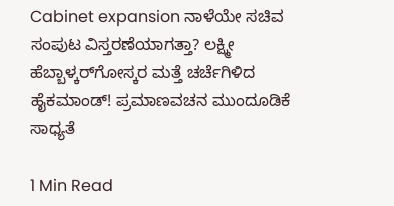Cabinet expansion ನಾಳೆಯೇ ಸಚಿವ ಸಂಪುಟ ವಿಸ್ತರಣೆಯಾಗತ್ತಾ? ಲಕ್ಷ್ಮೀ ಹೆಬ್ಬಾಳ್ಕರ್‌ಗೋಸ್ಕರ ಮತ್ತೆ ಚರ್ಚೆಗಿಳಿದ ಹೈಕಮಾಂಡ್! ಪ್ರಮಾಣವಚನ ಮುಂದೂಡಿಕೆ ಸಾಧ್ಯತೆ

1 Min Read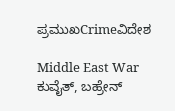ಪ್ರಮುಖCrimeವಿದೇಶ

Middle East War ಕುವೈತ್, ಬಹ್ರೇನ್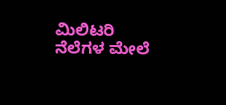ಮಿಲಿಟರಿ ನೆಲೆಗಳ ಮೇಲೆ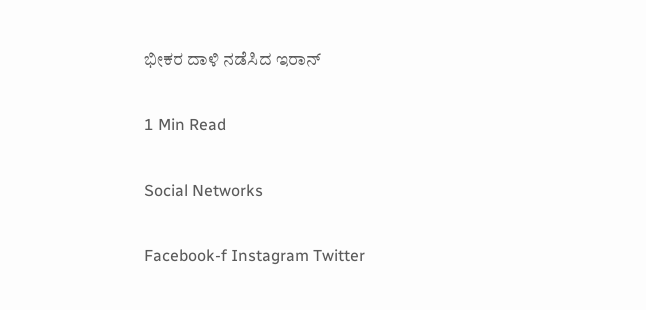ಭೀಕರ ದಾಳಿ ನಡೆಸಿದ ಇರಾನ್

1 Min Read

Social Networks

Facebook-f Instagram Twitter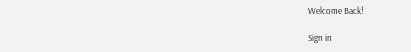Welcome Back!

Sign in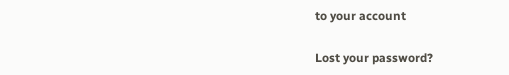to your account

Lost your password?